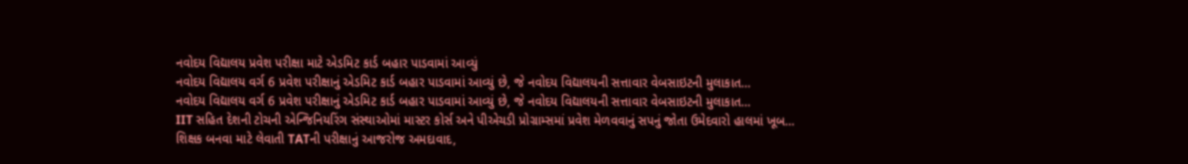નવોદય વિદ્યાલય પ્રવેશ પરીક્ષા માટે એડમિટ કાર્ડ બહાર પાડવામાં આવ્યું
નવોદય વિદ્યાલય વર્ગ 6 પ્રવેશ પરીક્ષાનું એડમિટ કાર્ડ બહાર પાડવામાં આવ્યું છે, જે નવોદય વિદ્યાલયની સત્તાવાર વેબસાઇટની મુલાકાત…
નવોદય વિદ્યાલય વર્ગ 6 પ્રવેશ પરીક્ષાનું એડમિટ કાર્ડ બહાર પાડવામાં આવ્યું છે, જે નવોદય વિદ્યાલયની સત્તાવાર વેબસાઇટની મુલાકાત…
IIT સહિત દેશની ટોચની એન્જિનિયરિંગ સંસ્થાઓમાં માસ્ટર કોર્સ અને પીએચડી પ્રોગ્રામ્સમાં પ્રવેશ મેળવવાનું સપનું જોતા ઉમેદવારો હાલમાં ખૂબ…
શિક્ષક બનવા માટે લેવાતી TATની પરીક્ષાનું આજરોજ અમદાવાદ,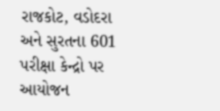રાજકોટ, વડોદરા અને સુરતના 601 પરીક્ષા કેન્દ્રો પર આયોજન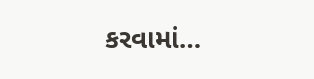કરવામાં…